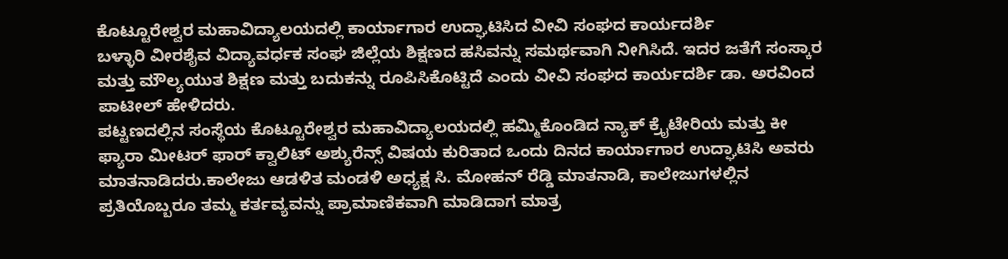ಕೊಟ್ಟೂರೇಶ್ವರ ಮಹಾವಿದ್ಯಾಲಯದಲ್ಲಿ ಕಾರ್ಯಾಗಾರ ಉದ್ಘಾಟಿಸಿದ ವೀವಿ ಸಂಘದ ಕಾರ್ಯದರ್ಶಿ
ಬಳ್ಳಾರಿ ವೀರಶೈವ ವಿದ್ಯಾವರ್ಧಕ ಸಂಘ ಜಿಲ್ಲೆಯ ಶಿಕ್ಷಣದ ಹಸಿವನ್ನು ಸಮರ್ಥವಾಗಿ ನೀಗಿಸಿದೆ. ಇದರ ಜತೆಗೆ ಸಂಸ್ಕಾರ ಮತ್ತು ಮೌಲ್ಯಯುತ ಶಿಕ್ಷಣ ಮತ್ತು ಬದುಕನ್ನು ರೂಪಿಸಿಕೊಟ್ಟಿದೆ ಎಂದು ವೀವಿ ಸಂಘದ ಕಾರ್ಯದರ್ಶಿ ಡಾ. ಅರವಿಂದ ಪಾಟೀಲ್ ಹೇಳಿದರು.
ಪಟ್ಟಣದಲ್ಲಿನ ಸಂಸ್ಥೆಯ ಕೊಟ್ಟೂರೇಶ್ವರ ಮಹಾವಿದ್ಯಾಲಯದಲ್ಲಿ ಹಮ್ಮಿಕೊಂಡಿದ ನ್ಯಾಕ್ ಕ್ರೈಟೇರಿಯ ಮತ್ತು ಕೀ ಫ್ಯಾರಾ ಮೀಟರ್ ಫಾರ್ ಕ್ವಾಲಿಟ್ ಅಶ್ಯುರೆನ್ಸ್ ವಿಷಯ ಕುರಿತಾದ ಒಂದು ದಿನದ ಕಾರ್ಯಾಗಾರ ಉದ್ಘಾಟಿಸಿ ಅವರು ಮಾತನಾಡಿದರು.ಕಾಲೇಜು ಆಡಳಿತ ಮಂಡಳಿ ಅಧ್ಯಕ್ಷ ಸಿ. ಮೋಹನ್ ರೆಡ್ಡಿ ಮಾತನಾಡಿ, ಕಾಲೇಜುಗಳಲ್ಲಿನ ಪ್ರತಿಯೊಬ್ಬರೂ ತಮ್ಮ ಕರ್ತವ್ಯವನ್ನು ಪ್ರಾಮಾಣಿಕವಾಗಿ ಮಾಡಿದಾಗ ಮಾತ್ರ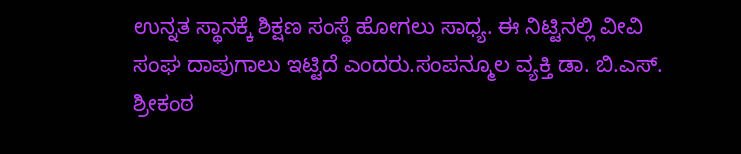ಉನ್ನತ ಸ್ಥಾನಕ್ಕೆ ಶಿಕ್ಷಣ ಸಂಸ್ಥೆ ಹೋಗಲು ಸಾಧ್ಯ. ಈ ನಿಟ್ಟಿನಲ್ಲಿ ವೀವಿ ಸಂಘ ದಾಪುಗಾಲು ಇಟ್ಟಿದೆ ಎಂದರು.ಸಂಪನ್ಮೂಲ ವ್ಯಕ್ತಿ ಡಾ. ಬಿ.ಎಸ್. ಶ್ರೀಕಂಠ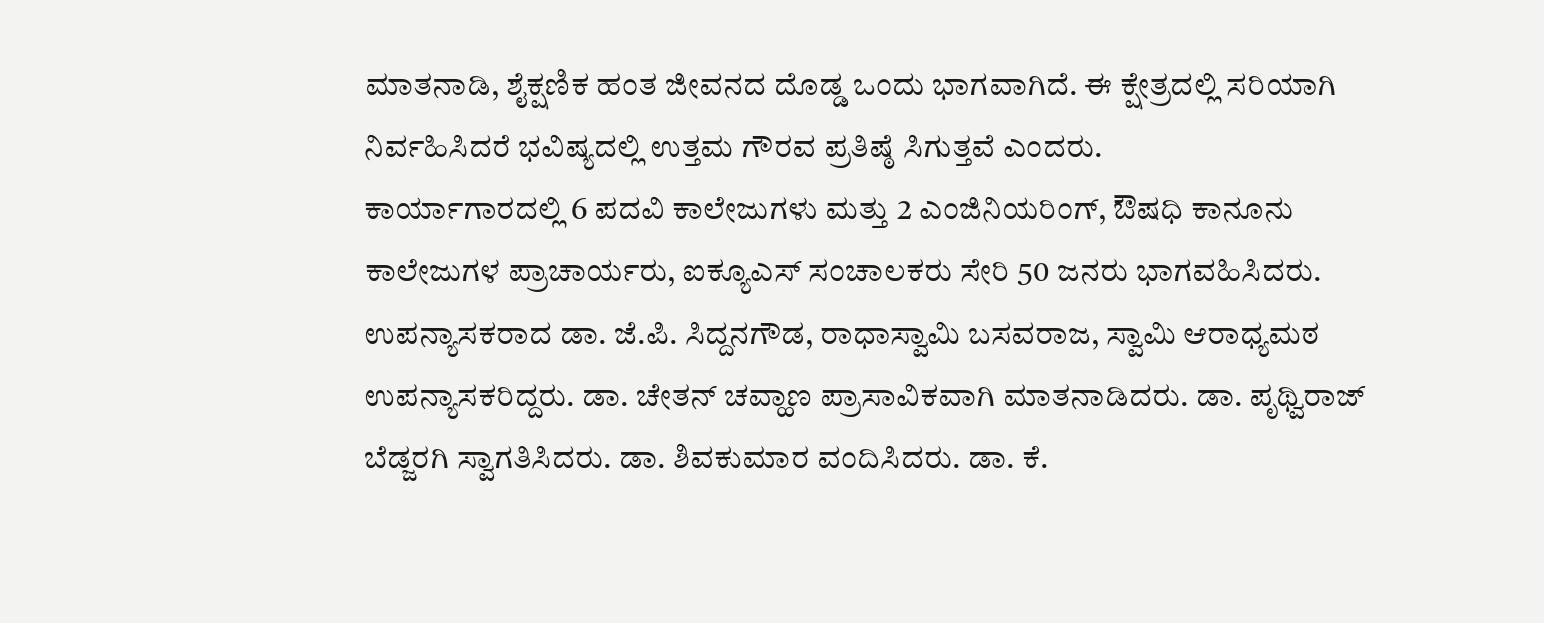ಮಾತನಾಡಿ, ಶೈಕ್ಷಣಿಕ ಹಂತ ಜೀವನದ ದೊಡ್ಡ ಒಂದು ಭಾಗವಾಗಿದೆ. ಈ ಕ್ಷೇತ್ರದಲ್ಲಿ ಸರಿಯಾಗಿ ನಿರ್ವಹಿಸಿದರೆ ಭವಿಷ್ಯದಲ್ಲಿ ಉತ್ತಮ ಗೌರವ ಪ್ರತಿಷ್ಠೆ ಸಿಗುತ್ತವೆ ಎಂದರು.
ಕಾರ್ಯಾಗಾರದಲ್ಲಿ 6 ಪದವಿ ಕಾಲೇಜುಗಳು ಮತ್ತು 2 ಎಂಜಿನಿಯರಿಂಗ್, ಔಷಧಿ ಕಾನೂನು ಕಾಲೇಜುಗಳ ಪ್ರಾಚಾರ್ಯರು, ಐಕ್ಯೂಎಸ್ ಸಂಚಾಲಕರು ಸೇರಿ 50 ಜನರು ಭಾಗವಹಿಸಿದರು.
ಉಪನ್ಯಾಸಕರಾದ ಡಾ. ಜೆ.ಪಿ. ಸಿದ್ದನಗೌಡ, ರಾಧಾಸ್ವಾಮಿ ಬಸವರಾಜ, ಸ್ವಾಮಿ ಆರಾಧ್ಯಮಠ ಉಪನ್ಯಾಸಕರಿದ್ದರು. ಡಾ. ಚೇತನ್ ಚವ್ಹಾಣ ಪ್ರಾಸಾವಿಕವಾಗಿ ಮಾತನಾಡಿದರು. ಡಾ. ಪೃಥ್ವಿರಾಜ್ ಬೆಡ್ಜರಗಿ ಸ್ವಾಗತಿಸಿದರು. ಡಾ. ಶಿವಕುಮಾರ ವಂದಿಸಿದರು. ಡಾ. ಕೆ.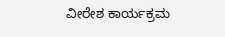ವೀರೇಶ ಕಾರ್ಯಕ್ರಮ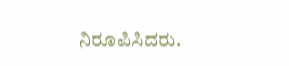ನಿರೂಪಿಸಿದರು.